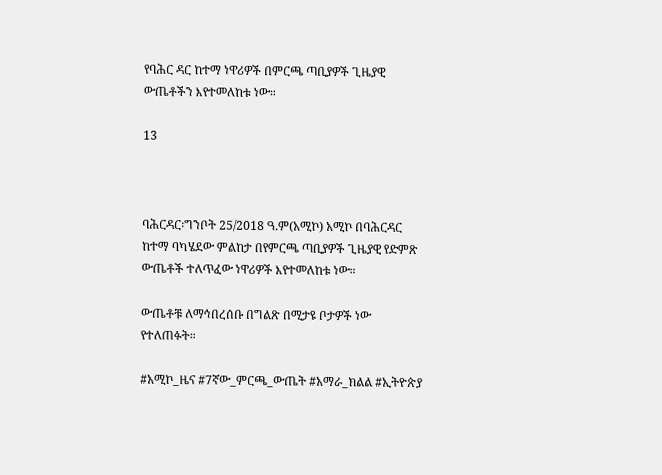የባሕር ዳር ከተማ ነዋሪዎች በምርጫ ጣቢያዎች ጊዜያዊ ውጤቶችን እየተመለከቱ ነው።

13



ባሕርዳር፡ግንቦት 25/2018 ዓ.ም(አሚኮ) አሚኮ በባሕርዳር ከተማ ባካሄደው ምልከታ በየምርጫ ጣቢያዎች ጊዜያዊ የድምጽ ውጤቶች ተለጥፈው ነዋሪዎች እየተመለከቱ ነው።

ውጤቶቹ ለማኅበረሰቡ በግልጽ በሚታዩ ቦታዎች ነው የተለጠፉት።

#አሚኮ_ዜና #7ኛው_ምርጫ_ውጤት #አማራ_ክልል #ኢትዮጵያ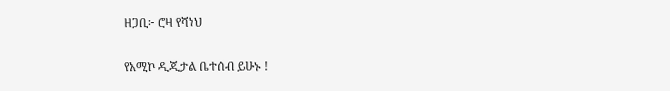ዘጋቢ፦ ሮዛ የሻነህ

የአሚኮ ዲጂታል ቤተሰብ ይሁኑ !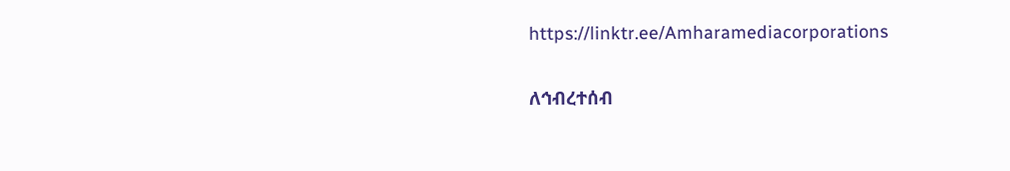https://linktr.ee/Amharamediacorporations

ለኅብረተሰብ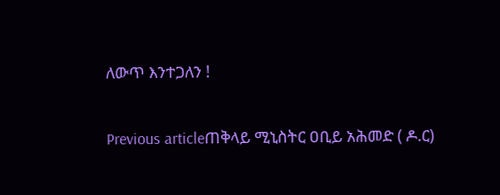ለውጥ እንተጋለን !

Previous articleጠቅላይ ሚኒስትር ዐቢይ አሕመድ ( ዶ.ር)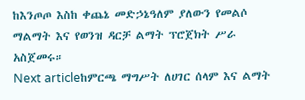ከእንጦጦ እስከ ቀጨኔ መድኃኔዓለም ያለውን የመልሶ ማልማት እና የወንዝ ዳርቻ ልማት ፕሮጀክት ሥራ አስጀመሩ።
Next articleከምርጫ ማግሥት ለሀገር ሰላም እና ልማት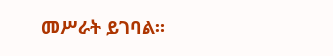መሥራት ይገባል።